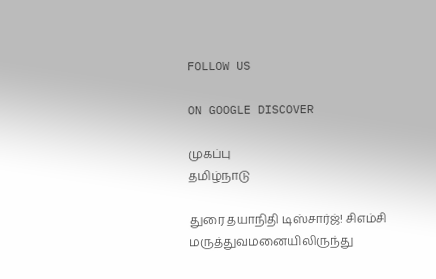FOLLOW US

ON GOOGLE DISCOVER

முகப்பு
தமிழ்நாடு

துரை தயாநிதி டிஸ்சார்ஜ்! சிஎம்சி மருத்துவமனையிலிருந்து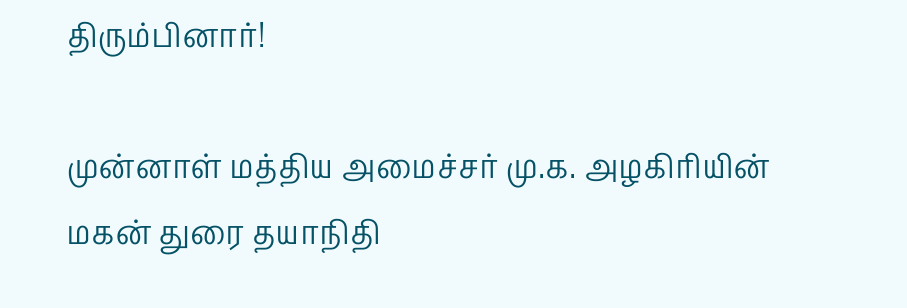திரும்பினார்!

முன்னாள் மத்திய அமைச்சர் மு.க. அழகிரியின் மகன் துரை தயாநிதி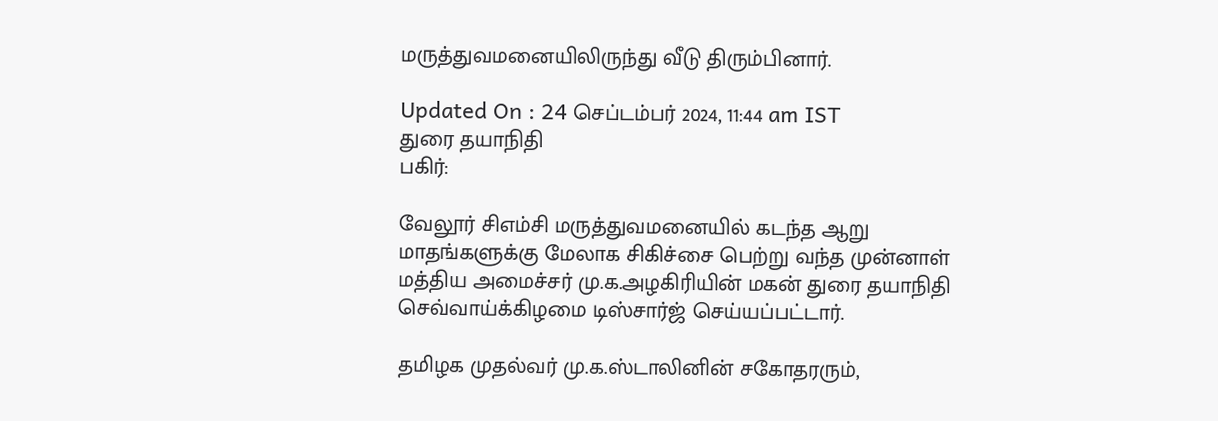மருத்துவமனையிலிருந்து வீடு திரும்பினார்.

Updated On : 24 செப்டம்பர் 2024, 11:44 am IST
துரை தயாநிதி
பகிர்:

வேலூர் சிஎம்சி மருத்துவமனையில் கடந்த ஆறு மாதங்களுக்கு மேலாக சிகிச்சை பெற்று வந்த முன்னாள் மத்திய அமைச்சர் மு.க.அழகிரியின் மகன் துரை தயாநிதி செவ்வாய்க்கிழமை டிஸ்சார்ஜ் செய்யப்பட்டார்.

தமிழக முதல்வர் மு.க.ஸ்டாலினின் சகோதரரும்,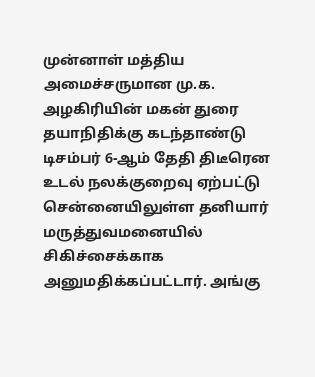முன்னாள் மத்திய அமைச்சருமான மு.க. அழகிரியின் மகன் துரை தயாநிதிக்கு கடந்தாண்டு டிசம்பர் 6-ஆம் தேதி திடீரென உடல் நலக்குறைவு ஏற்பட்டு சென்னையிலுள்ள தனியார் மருத்துவமனையில் சிகிச்சைக்காக அனுமதிக்கப்பட்டார். அங்கு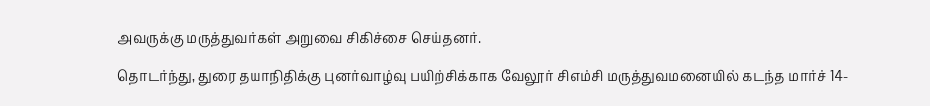அவருக்கு மருத்துவர்கள் அறுவை சிகிச்சை செய்தனர்.

தொடர்ந்து, துரை தயாநிதிக்கு புனர்வாழ்வு பயிற்சிக்காக வேலூர் சிஎம்சி மருத்துவமனையில் கடந்த மார்ச் 14-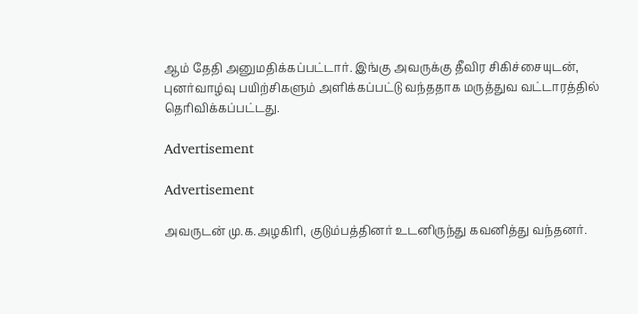ஆம் தேதி அனுமதிக்கப்பட்டார். இங்கு அவருக்கு தீவிர சிகிச்சையுடன், புனர்வாழ்வு பயிற்சிகளும் அளிக்கப்பட்டு வந்ததாக மருத்துவ வட்டாரத்தில் தெரிவிக்கப்பட்டது.

Advertisement

Advertisement

அவருடன் மு.க.அழகிரி, குடும்பத்தினர் உடனிருந்து கவனித்து வந்தனர்.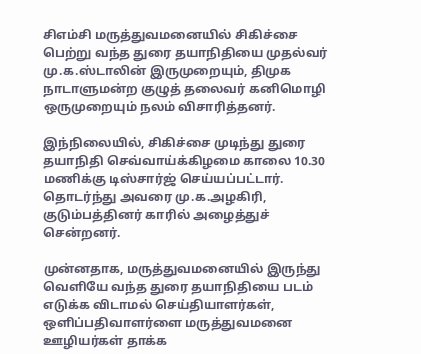சிஎம்சி மருத்துவமனையில் சிகிச்சை பெற்று வந்த துரை தயாநிதியை முதல்வர் மு.க.ஸ்டாலின் இருமுறையும், திமுக நாடாளுமன்ற குழுத் தலைவர் கனிமொழி ஒருமுறையும் நலம் விசாரித்தனர்.

இந்நிலையில், சிகிச்சை முடிந்து துரை தயாநிதி செவ்வாய்க்கிழமை காலை 10.30 மணிக்கு டிஸ்சார்ஜ் செய்யப்பட்டார். தொடர்ந்து அவரை மு.க.அழகிரி, குடும்பத்தினர் காரில் அழைத்துச் சென்றனர்.

முன்னதாக, மருத்துவமனையில் இருந்து வெளியே வந்த துரை தயாநிதியை படம் எடுக்க விடாமல் செய்தியாளர்கள், ஒளிப்பதிவாளர்ளை மருத்துவமனை ஊழியர்கள் தாக்க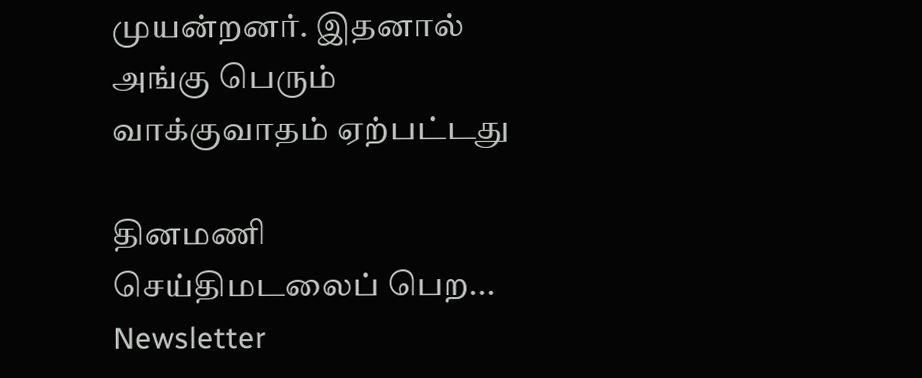முயன்றனர். இதனால் அங்கு பெரும் வாக்குவாதம் ஏற்பட்டது

தினமணி செய்திமடலைப் பெற... Newsletter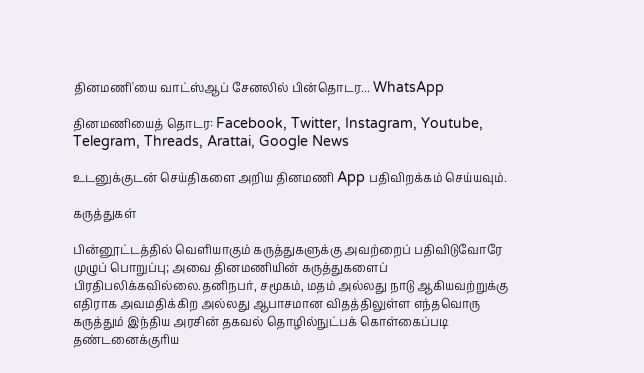தினமணி'யை வாட்ஸ்ஆப் சேனலில் பின்தொடர... WhatsApp

தினமணியைத் தொடர: Facebook, Twitter, Instagram, Youtube, Telegram, Threads, Arattai, Google News

உடனுக்குடன் செய்திகளை அறிய தினமணி App பதிவிறக்கம் செய்யவும்.

கருத்துகள்

பின்னூட்டத்தில் வெளியாகும் கருத்துகளுக்கு அவற்றைப் பதிவிடுவோரே முழுப் பொறுப்பு; அவை தினமணியின் கருத்துகளைப் பிரதிபலிக்கவில்லை.தனிநபர், சமூகம், மதம் அல்லது நாடு ஆகியவற்றுக்கு எதிராக அவமதிக்கிற அல்லது ஆபாசமான விதத்திலுள்ள எந்தவொரு கருத்தும் இந்திய அரசின் தகவல் தொழில்நுட்பக் கொள்கைப்படி தண்டனைக்குரிய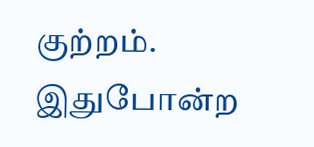குற்றம். இதுபோன்ற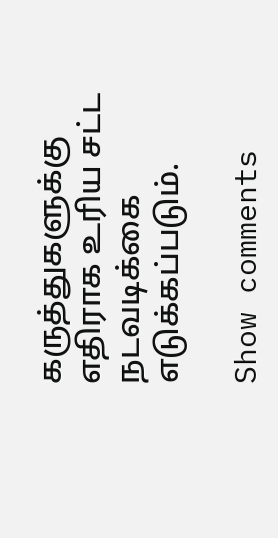கருத்துகளுக்கு எதிராக உரிய சட்ட நடவடிக்கை எடுக்கப்படும்.

Show comments